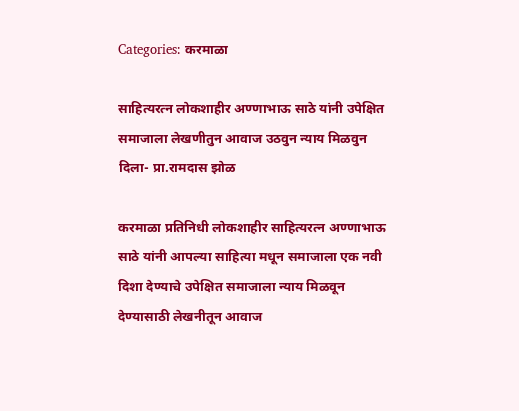Categories: करमाळा

साहित्यरत्न लोकशाहीर अण्णाभाऊ साठे यांनी उपेक्षित समाजाला लेखणीतुन आवाज उठवुन न्याय मिळवुन दिला- प्रा.रामदास झोळ

करमाळा प्रतिनिधी लोकशाहीर साहित्यरत्न अण्णाभाऊ साठे यांनी आपल्या साहित्या मधून समाजाला एक नवी दिशा देण्याचे उपेक्षित समाजाला न्याय मिळवून देण्यासाठी लेखनीतून आवाज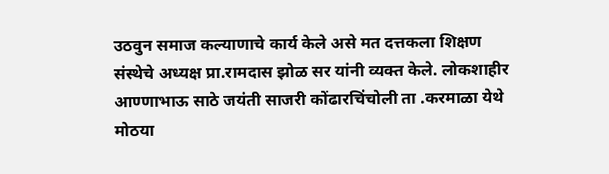उठवुन समाज कल्याणाचे कार्य केले असे मत दत्तकला शिक्षण संस्थेचे अध्यक्ष प्रा.रामदास झोळ सर यांनी व्यक्त केले. लोकशाहीर आण्णाभाऊ साठे जयंती साजरी कोंढारचिंचोली ता .करमाळा येथे मोठया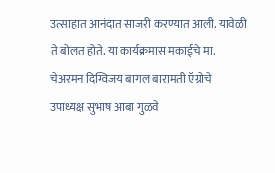उत्साहात आनंदात साजरी करण्यात आली. यावेळी ते बोलत होते. या कार्यक्रमास मकाईचे मा. चेअरमन दिग्विजय बागल बारामती ऍग्रोचे उपाध्यक्ष सुभाष आबा गुळवे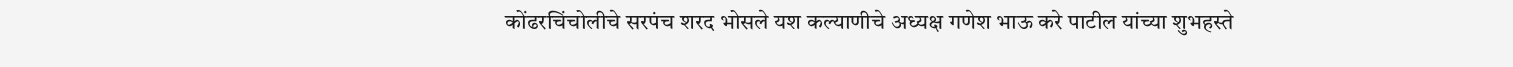कोंढरचिंचोलीचे सरपंच शरद भोसले यश कल्याणीचे अध्यक्ष गणेश भाऊ करे पाटील यांच्या शुभहस्ते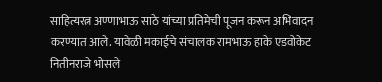साहित्यरत्न अण्णाभाऊ साठे यांच्या प्रतिमेची पूजन करून अभिवादन करण्यात आले. यावेळी मकाईचे संचालक रामभाऊ हाके एडवोकेट नितीनराजे भोसले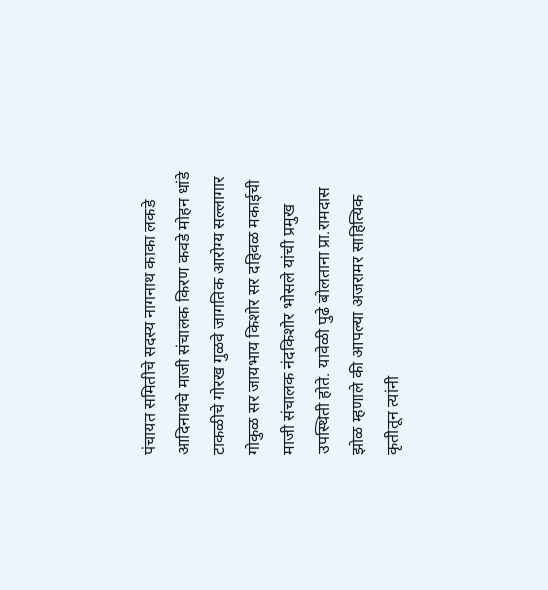पंचायत समितीचे सदस्य नागनाथ काका लकडे आदिनाथचे माजी संचालक किरण कवडे मोहन धांडे टाकळीचे गोरख गुळवे जागतिक आरोग्य सल्लागार गोकुळ सर जायभाय किशोर सर दहिवळ मकाईची माजी संचालक नंदकिशोर भोसले यांची प्रमुख उपस्थिती होते. यावेळी पुढे बोलताना प्रा.रामदास झोळ म्हणाले की आपल्या अजरामर साहित्यिक कृतीतून त्यांनी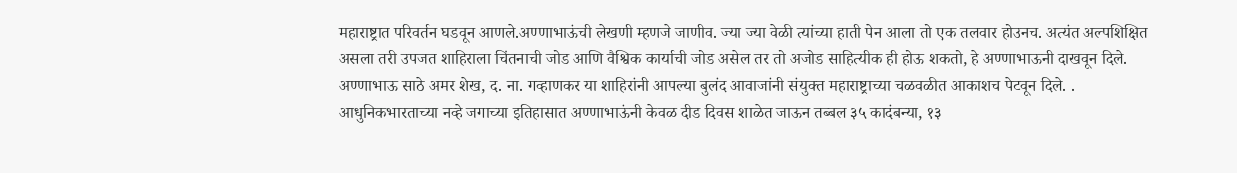महाराष्ट्रात परिवर्तन घडवून आणले.अण्णाभाऊंची लेखणी म्हणजे जाणीव. ज्या ज्या वेळी त्यांच्या हाती पेन आला तो एक तलवार होउनच. अत्यंत अल्पशिक्षित असला तरी उपजत शाहिराला चिंतनाची जोड आणि वैश्विक कार्याची जोड असेल तर तो अजोड साहित्यीक ही होऊ शकतो, हे अण्णाभाऊनी दाखवून दिले. अण्णाभाऊ साठे अमर शेख, द. ना. गव्हाणकर या शाहिरांनी आपल्या बुलंद आवाजांनी संयुक्त महाराष्ट्राच्या चळवळीत आकाशच पेटवून दिले. . आधुनिकभारताच्या नव्हे जगाच्या इतिहासात अण्णाभाऊंनी केवळ दीड दिवस शाळेत जाऊन तब्बल ३५ कादंबन्या, १३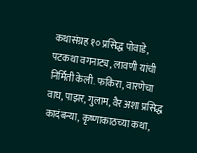कथासंग्रह १० प्रसिद्ध पोवाडे, पटकथा वगनाट्य, लावणी यांची निर्मिती केली. फकिरा, वारणेचा वाघ, पाझर, गुलाम, वैर अशा प्रसिद्ध कादंबन्या, कृष्णाकाठच्या कथा,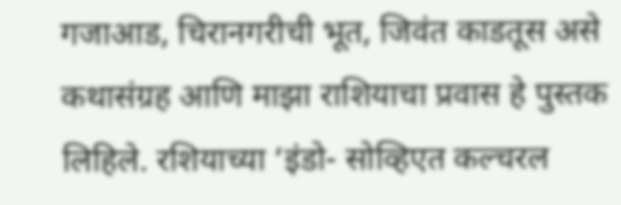गजाआड, चिरानगरीची भूत, जिवंत काडतूस असे कथासंग्रह आणि माझा राशियाचा प्रवास हे पुस्तक लिहिले. रशियाच्या ‘इंडो- सोव्हिएत कल्चरल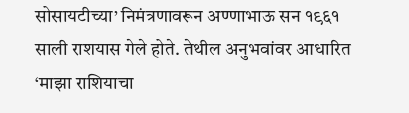सोसायटीच्या’ निमंत्रणावरून अण्णाभाऊ सन १९६१ साली राशयास गेले होते. तेथील अनुभवांवर आधारित ‘माझा राशियाचा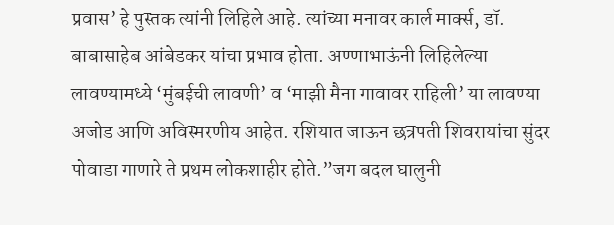प्रवास’ हे पुस्तक त्यांनी लिहिले आहे. त्यांच्या मनावर कार्ल मार्क्स, डॉ. बाबासाहेब आंबेडकर यांचा प्रभाव होता. अण्णाभाऊंनी लिहिलेल्या लावण्यामध्ये ‘मुंबईची लावणी’ व ‘माझी मैना गावावर राहिली’ या लावण्या अजोड आणि अविस्मरणीय आहेत. रशियात जाऊन छत्रपती शिवरायांचा सुंदर पोवाडा गाणारे ते प्रथम लोकशाहीर होते.”जग बदल घालुनी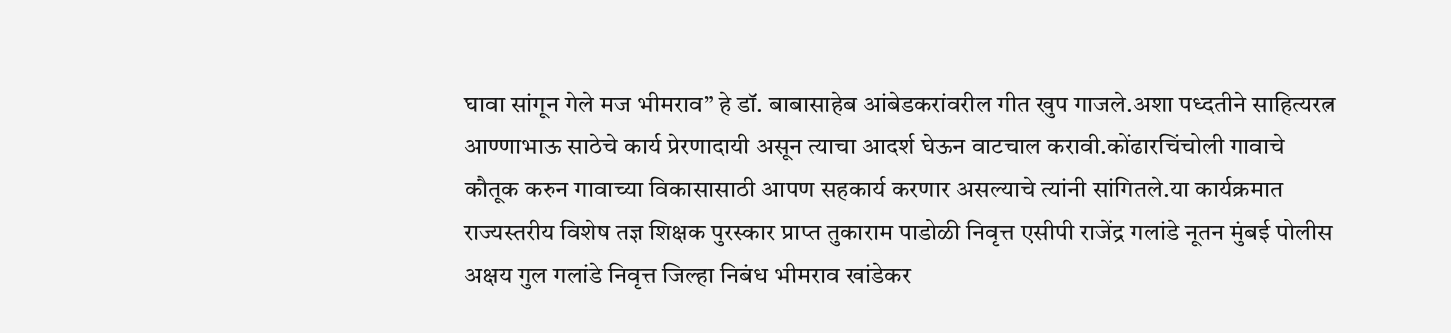घावा सांगून गेले मज भीमराव” हे डॉ. बाबासाहेब आंबेडकरांवरील गीत खुप गाजले.अशा पध्दतीने साहित्यरत्न आण्णाभाऊ साठेचे कार्य प्रेरणादायी असून त्याचा आदर्श घेऊन वाटचाल करावी.कोंढारचिंचोली गावाचे कौतूक करुन गावाच्या विकासासाठी आपण सहकार्य करणार असल्याचे त्यांनी सांगितले.या कार्यक्रमात राज्यस्तरीय विशेष तज्ञ शिक्षक पुरस्कार प्राप्त तुकाराम पाडोळी निवृत्त एसीपी राजेंद्र गलांडे नूतन मुंबई पोलीस अक्षय गुल गलांडे निवृत्त जिल्हा निबंध भीमराव खांडेकर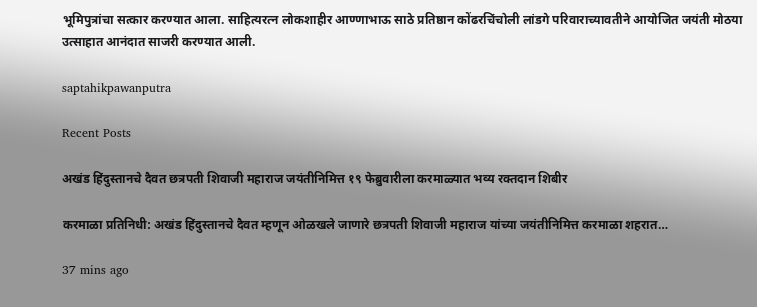भूमिपुत्रांचा सत्कार करण्यात आला. साहित्यरत्न लोकशाहीर आण्णाभाऊ साठे प्रतिष्ठान कोंढरचिंचोली लांडगे परिवाराच्यावतीने आयोजित जयंती मोठया उत्साहात आनंदात साजरी करण्यात आली.

saptahikpawanputra

Recent Posts

अखंड हिंदुस्तानचे दैवत छत्रपती शिवाजी महाराज जयंतीनिमित्त १९ फेब्रुवारीला करमाळ्यात भव्य रक्तदान शिबीर

करमाळा प्रतिनिधी: अखंड हिंदुस्तानचे दैवत म्हणून ओळखले जाणारे छत्रपती शिवाजी महाराज यांच्या जयंतीनिमित्त करमाळा शहरात…

37 mins ago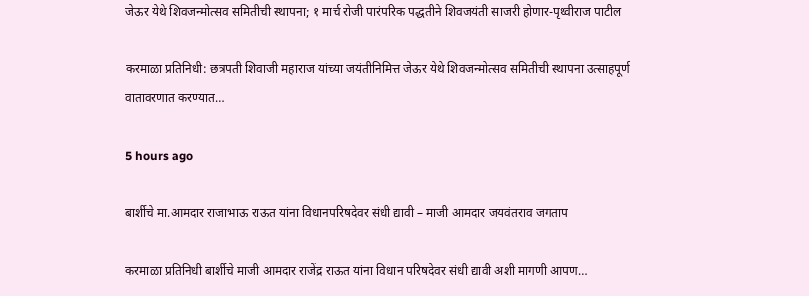जेऊर येथे शिवजन्मोत्सव समितीची स्थापना; १ मार्च रोजी पारंपरिक पद्धतीने शिवजयंती साजरी होणार-पृथ्वीराज पाटील

करमाळा प्रतिनिधी: छत्रपती शिवाजी महाराज यांच्या जयंतीनिमित्त जेऊर येथे शिवजन्मोत्सव समितीची स्थापना उत्साहपूर्ण वातावरणात करण्यात…

5 hours ago

बार्शीचे मा.आमदार राजाभाऊ राऊत यांना विधानपरिषदेवर संधी द्यावी – माजी आमदार जयवंतराव जगताप

करमाळा प्रतिनिधी बार्शीचे माजी आमदार राजेंद्र राऊत यांना विधान परिषदेवर संधी द्यावी अशी मागणी आपण…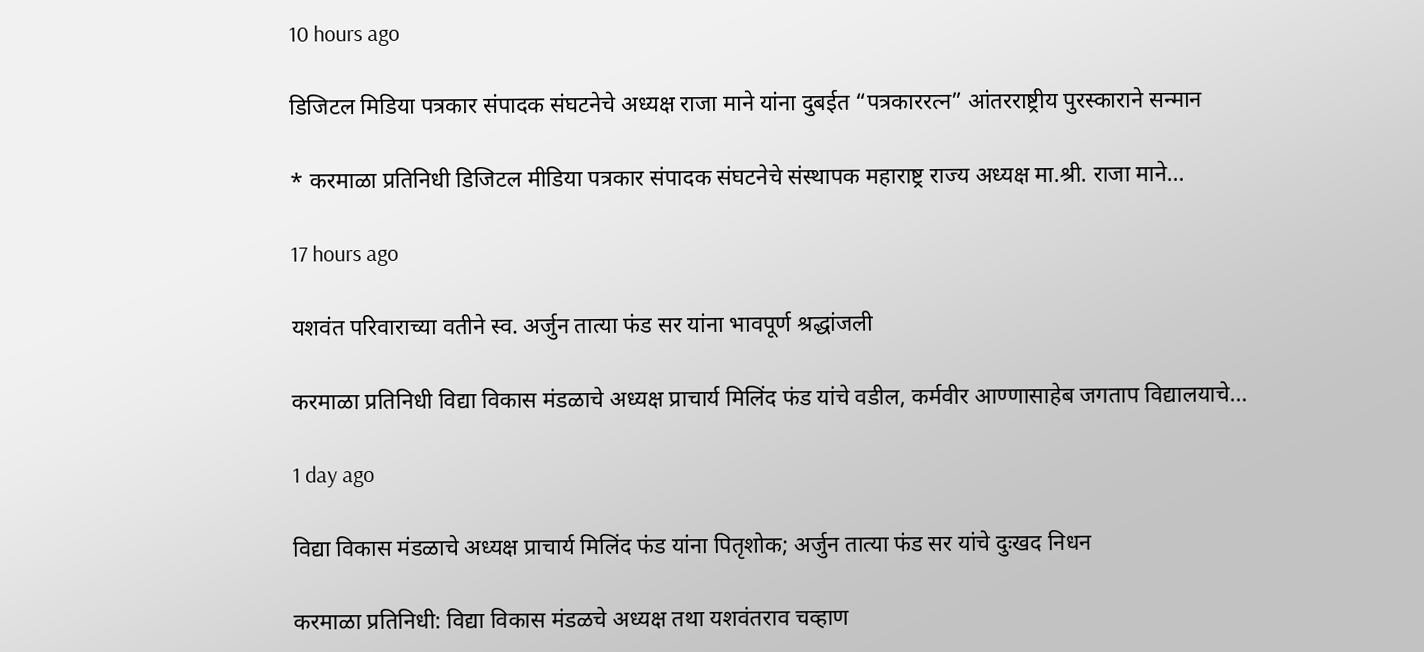10 hours ago

डिजिटल मिडिया पत्रकार संपादक संघटनेचे अध्यक्ष राजा माने यांना दुबईत “पत्रकाररत्न” आंतरराष्ट्रीय पुरस्काराने सन्मान

* करमाळा प्रतिनिधी डिजिटल मीडिया पत्रकार संपादक संघटनेचे संस्थापक महाराष्ट्र राज्य अध्यक्ष मा.श्री. राजा माने…

17 hours ago

यशवंत परिवाराच्या वतीने स्व. अर्जुन तात्या फंड सर यांना भावपूर्ण श्रद्धांजली

करमाळा प्रतिनिधी विद्या विकास मंडळाचे अध्यक्ष प्राचार्य मिलिंद फंड यांचे वडील, कर्मवीर आण्णासाहेब जगताप विद्यालयाचे…

1 day ago

विद्या विकास मंडळाचे अध्यक्ष प्राचार्य मिलिंद फंड यांना पितृशोक; अर्जुन तात्या फंड सर यांचे दुःखद निधन

करमाळा प्रतिनिधी: विद्या विकास मंडळचे अध्यक्ष तथा यशवंतराव चव्हाण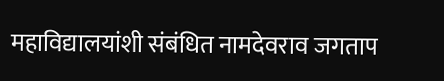महाविद्यालयांशी संबंधित नामदेवराव जगताप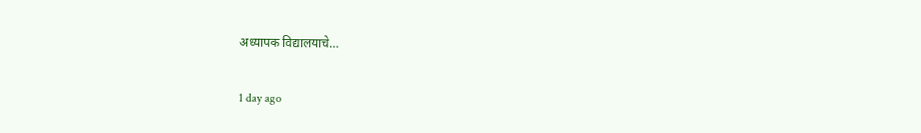अध्यापक विद्यालयाचे…

1 day ago